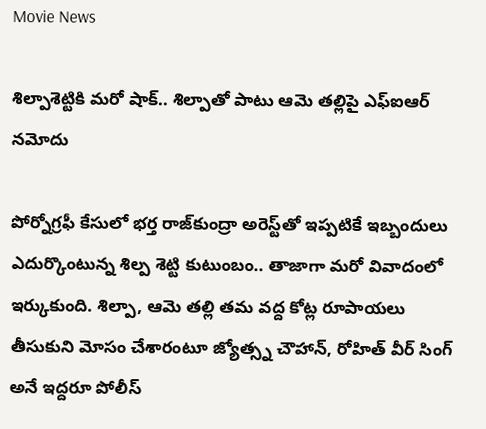Movie News

శిల్పాశెట్టికి మరో షాక్.. శిల్పాతో పాటు ఆమె త‌ల్లిపై ఎఫ్ఐఆర్ నమోదు

పోర్నోగ్రఫీ కేసులో భర్త రాజ్‌కుంద్రా అరెస్ట్‌తో ఇప్పటికే ఇబ్బందులు ఎదుర్కొంటున్న శిల్ప శెట్టి కుటుంబం.. తాజాగా మరో వివాదంలో ఇర్కుకుంది. శిల్పా, ఆమె తల్లి తమ వద్ద కోట్ల రూపాయలు తీసుకుని మోసం చేశారంటూ జ్యోత్స్న చౌహాన్, రోహిత్ వీర్ సింగ్ అనే ఇద్దరూ పోలీస్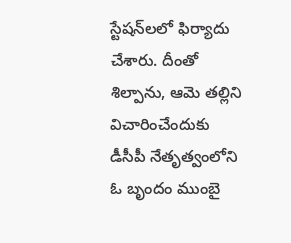స్టేష‌న్‌ల‌లో ఫిర్యాదు చేశారు. దీంతో శిల్పాను, ఆమె తల్లిని విచారించేందుకు డీసీపీ నేతృత్వంలోని ఓ బృందం ముంబై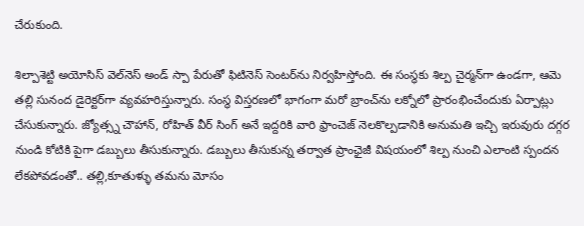చేరుకుంది.

శిల్పాశెట్టి అయోసిస్‌ వెల్‌నెస్‌ అండ్‌ స్పా పేరుతో ఫిటినెస్‌ సెంటర్‌ను నిర్వహిస్తోంది. ఈ సంస్ధకు శిల్ప చైర్మన్‌గా ఉండగా, ఆమె తల్లి సునంద డైరెక్టర్‌గా వ్యవహరిస్తున్నారు. సంస్థ విస్తరణలో భాగంగా మరో బ్రాంచ్‌ను లక్నోలో ప్రారంభించేందుకు ఏర్పాట్లు చేసుకున్నారు. జ్యోత్స్న చౌహాన్‌, రోహిత్‌ వీర్‌ సింగ్‌ అనే ఇద్దరికి వారి ఫ్రాంచెజ్‌ నెలకొల్పడానికి అనుమతి ఇచ్చి ఇరువురు దగ్గర నుండి కోటికి పైగా డబ్బులు తీసుకున్నారు. డబ్బులు తీసుకున్న త‌ర్వాత ప్రాంఛైజీ విషయంలో శిల్ప నుంచి ఎలాంటి స్పందన లేకపోవడంతో.. తల్లి,కూతుళ్ళు తమను మోసం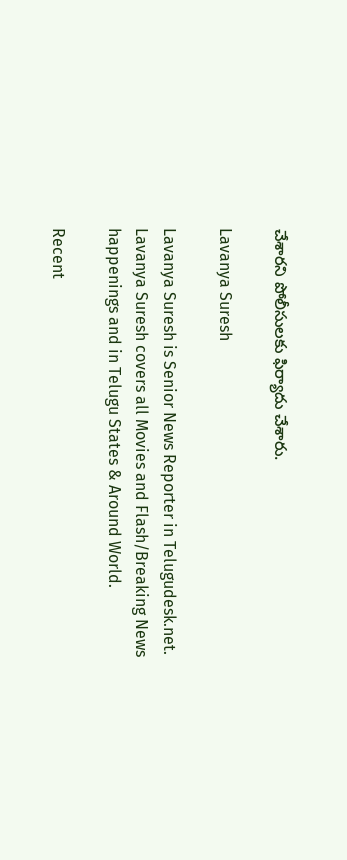చేశార‌ని పోలీసుల‌కు ఫిర్యాదు చేశారు.

Lavanya Suresh

Lavanya Suresh is Senior News Reporter in Telugudesk.net. Lavanya Suresh covers all Movies and Flash/Breaking News happenings and in Telugu States & Around World.

Recent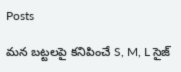Posts

మన బట్టలపై కనిపించే S, M, L సైజ్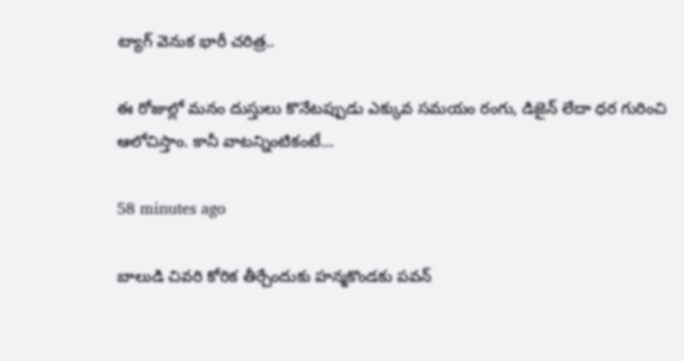ట్యాగ్ వెనుక భారీ చరిత్ర..

ఈ రోజుల్లో మనం దుస్తులు కొనేటప్పుడు ఎక్కువ సమయం రంగు, డిజైన్ లేదా ధర గురించి ఆలోచిస్తాం. కానీ వాటన్నింటికంటే…

58 minutes ago

బాలుడి చివరి కోరిక తీర్చేందుకు హన్మకొండకు పవన్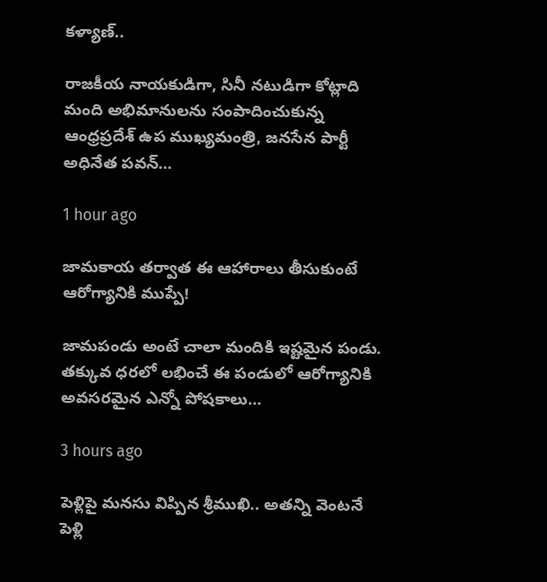కళ్యాణ్..

రాజకీయ నాయకుడిగా, సినీ నటుడిగా కోట్లాది మంది అభిమానులను సంపాదించుకున్న ఆంధ్రప్రదేశ్ ఉప ముఖ్యమంత్రి, జనసేన పార్టీ అధినేత పవన్…

1 hour ago

జామకాయ తర్వాత ఈ ఆహారాలు తీసుకుంటే ఆరోగ్యానికి ముప్పే!

జామపండు అంటే చాలా మందికి ఇష్టమైన పండు. తక్కువ ధరలో లభించే ఈ పండులో ఆరోగ్యానికి అవసరమైన ఎన్నో పోషకాలు…

3 hours ago

పెళ్లిపై మనసు విప్పిన శ్రీముఖి.. అతన్ని వెంటనే పెళ్లి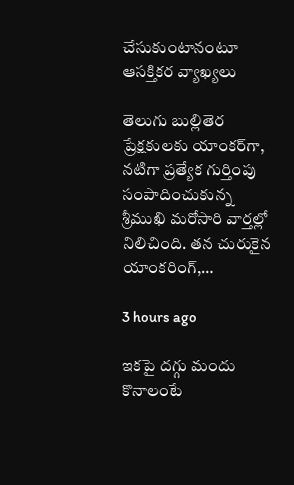చేసుకుంటానంటూ ఆసక్తికర వ్యాఖ్యలు

తెలుగు బుల్లితెర ప్రేక్షకులకు యాంకర్‌గా, నటిగా ప్రత్యేక గుర్తింపు సంపాదించుకున్న శ్రీముఖి మరోసారి వార్తల్లో నిలిచింది. తన చురుకైన యాంకరింగ్,…

3 hours ago

ఇకపై దగ్గు మందు కొనాలంటే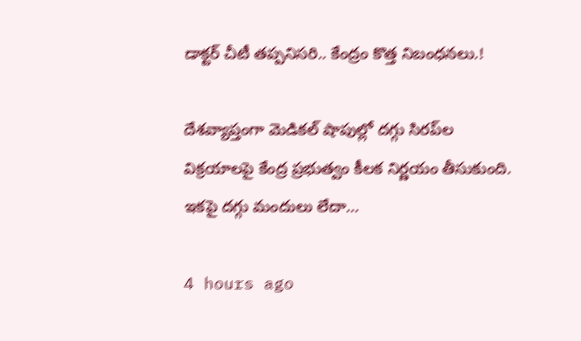డాక్టర్ చీటీ తప్పనిసరి.. కేంద్రం కొత్త నిబంధనలు.!

దేశవ్యాప్తంగా మెడికల్ షాపుల్లో దగ్గు సిరప్‌ల విక్రయాలపై కేంద్ర ప్రభుత్వం కీలక నిర్ణయం తీసుకుంది. ఇకపై దగ్గు మందులు లేదా…

4 hours ago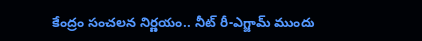కేంద్రం సంచలన నిర్ణయం.. నీట్ రీ-ఎగ్జామ్ ముందు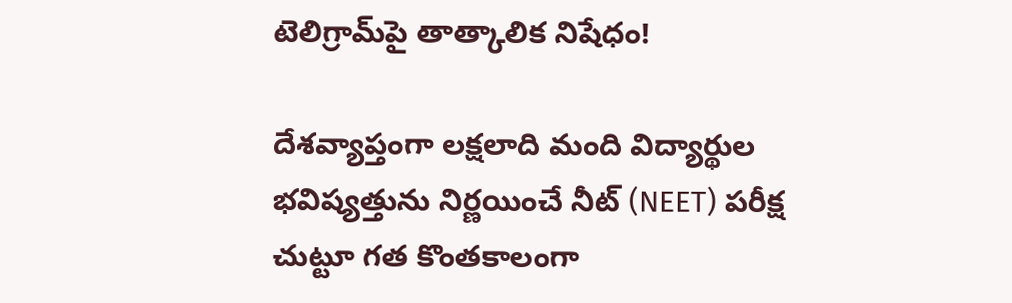టెలిగ్రామ్‌పై తాత్కాలిక నిషేధం!

దేశవ్యాప్తంగా లక్షలాది మంది విద్యార్థుల భవిష్యత్తును నిర్ణయించే నీట్ (NEET) పరీక్ష చుట్టూ గత కొంతకాలంగా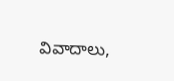వివాదాలు,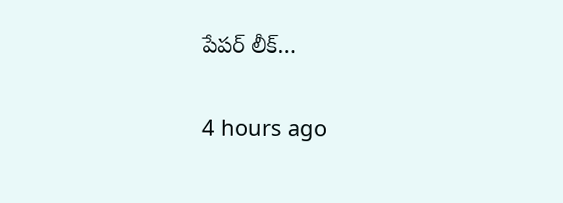పేపర్ లీక్…

4 hours ago